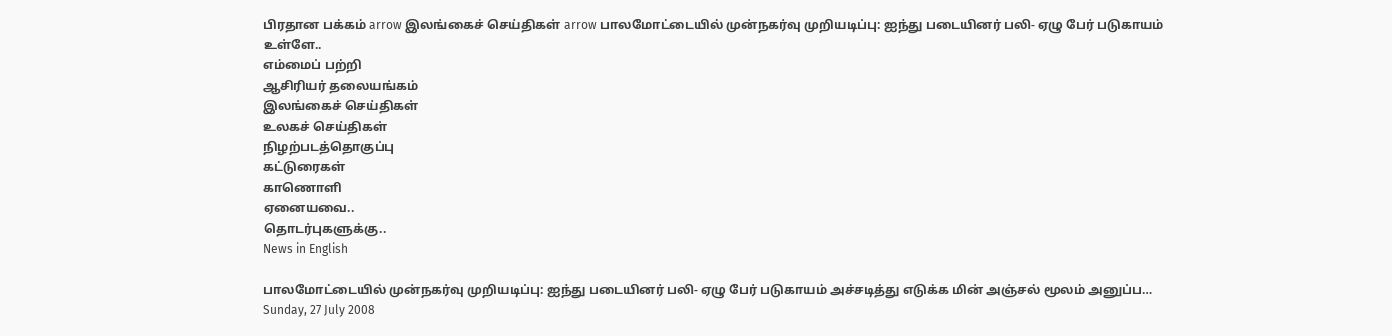பிரதான பக்கம் arrow இலங்கைச் செய்திகள் arrow பாலமோட்டையில் முன்நகர்வு முறியடிப்பு: ஐந்து படையினர் பலி- ஏழு பேர் படுகாயம்
உள்ளே..
எம்மைப் பற்றி
ஆசிரியர் தலையங்கம்
இலங்கைச் செய்திகள்
உலகச் செய்திகள்
நிழற்படத்தொகுப்பு
கட்டுரைகள்
காணொளி
ஏனையவை..
தொடர்புகளுக்கு..
News in English

பாலமோட்டையில் முன்நகர்வு முறியடிப்பு: ஐந்து படையினர் பலி- ஏழு பேர் படுகாயம் அச்சடித்து எடுக்க மின் அஞ்சல் மூலம் அனுப்ப…
Sunday, 27 July 2008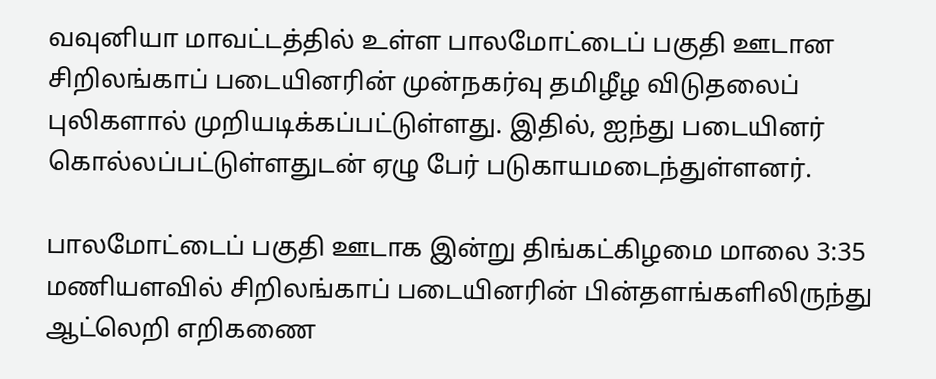வவுனியா மாவட்டத்தில் உள்ள பாலமோட்டைப் பகுதி ஊடான சிறிலங்காப் படையினரின் முன்நகர்வு தமிழீழ விடுதலைப் புலிகளால் முறியடிக்கப்பட்டுள்ளது. இதில், ஐந்து படையினர் கொல்லப்பட்டுள்ளதுடன் ஏழு பேர் படுகாயமடைந்துள்ளனர்.

பாலமோட்டைப் பகுதி ஊடாக இன்று திங்கட்கிழமை மாலை 3:35 மணியளவில் சிறிலங்காப் படையினரின் பின்தளங்களிலிருந்து ஆட்லெறி எறிகணை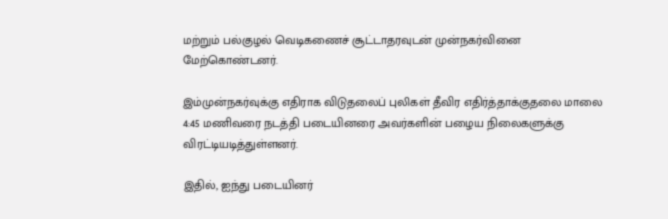மற்றும் பல்குழல் வெடிகணைச் சூட்டாதரவுடன் முன்நகர்வினை மேற்கொண்டனர்.

இம்முன்நகர்வுக்கு எதிராக விடுதலைப் புலிகள் தீவிர எதிர்த்தாக்குதலை மாலை 4:45 மணிவரை நடத்தி படையினரை அவர்களின் பழைய நிலைகளுக்கு விரட்டியடித்துள்ளனர்.

இதில், ஐந்து படையினர்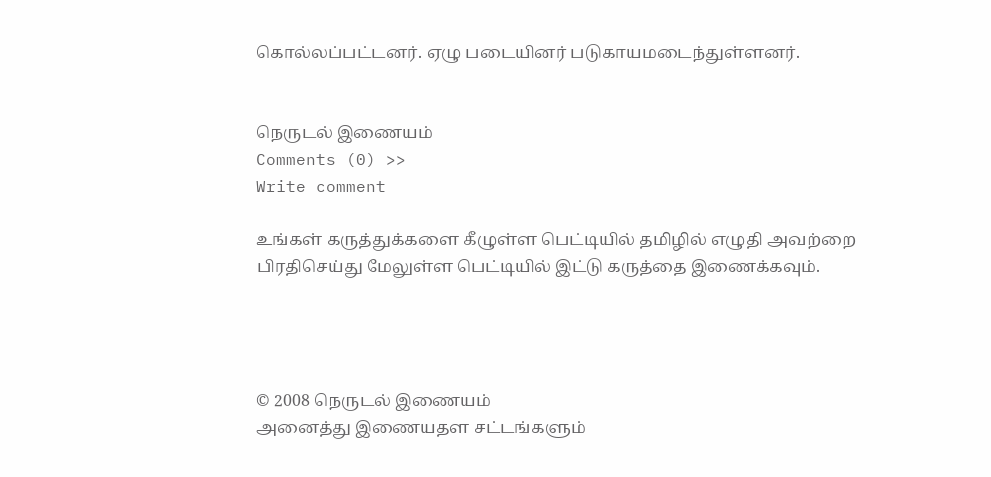கொல்லப்பட்டனர். ஏழு படையினர் படுகாயமடைந்துள்ளனர்.


நெருடல் இணையம்
Comments (0) >>
Write comment

உங்கள் கருத்துக்களை கீழுள்ள பெட்டியில் தமிழில் எழுதி அவற்றை பிரதிசெய்து மேலுள்ள பெட்டியில் இட்டு கருத்தை இணைக்கவும்.




© 2008 நெருடல் இணையம்
அனைத்து இணையதள சட்டங்களும்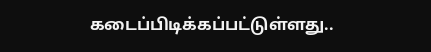கடைப்பிடிக்கப்பட்டுள்ளது..